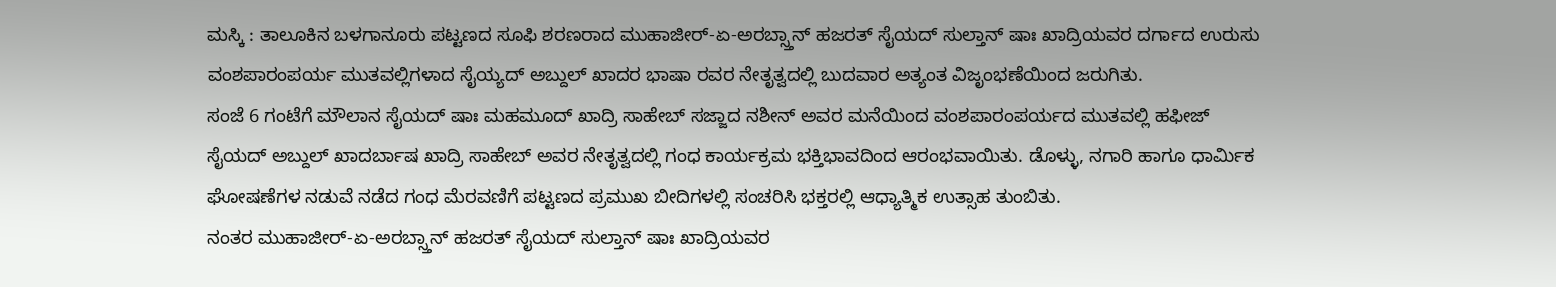ಮಸ್ಕಿ : ತಾಲೂಕಿನ ಬಳಗಾನೂರು ಪಟ್ಟಣದ ಸೂಫಿ ಶರಣರಾದ ಮುಹಾಜೀರ್-ಏ-ಅರಬ್ಸ್ತಾನ್ ಹಜರತ್ ಸೈಯದ್ ಸುಲ್ತಾನ್ ಷಾಃ ಖಾದ್ರಿಯವರ ದರ್ಗಾದ ಉರುಸು ವಂಶಪಾರಂಪರ್ಯ ಮುತವಲ್ಲಿಗಳಾದ ಸೈಯ್ಯದ್ ಅಬ್ದುಲ್ ಖಾದರ ಭಾಷಾ ರವರ ನೇತೃತ್ವದಲ್ಲಿ ಬುದವಾರ ಅತ್ಯಂತ ವಿಜೃಂಭಣೆಯಿಂದ ಜರುಗಿತು.
ಸಂಜೆ 6 ಗಂಟೆಗೆ ಮೌಲಾನ ಸೈಯದ್ ಷಾಃ ಮಹಮೂದ್ ಖಾದ್ರಿ ಸಾಹೇಬ್ ಸಜ್ಜಾದ ನಶೀನ್ ಅವರ ಮನೆಯಿಂದ ವಂಶಪಾರಂಪರ್ಯದ ಮುತವಲ್ಲಿ ಹಫೀಜ್ ಸೈಯದ್ ಅಬ್ದುಲ್ ಖಾದರ್ಬಾಷ ಖಾದ್ರಿ ಸಾಹೇಬ್ ಅವರ ನೇತೃತ್ವದಲ್ಲಿ ಗಂಧ ಕಾರ್ಯಕ್ರಮ ಭಕ್ತಿಭಾವದಿಂದ ಆರಂಭವಾಯಿತು. ಡೊಳ್ಳು, ನಗಾರಿ ಹಾಗೂ ಧಾರ್ಮಿಕ ಘೋಷಣೆಗಳ ನಡುವೆ ನಡೆದ ಗಂಧ ಮೆರವಣಿಗೆ ಪಟ್ಟಣದ ಪ್ರಮುಖ ಬೀದಿಗಳಲ್ಲಿ ಸಂಚರಿಸಿ ಭಕ್ತರಲ್ಲಿ ಆಧ್ಯಾತ್ಮಿಕ ಉತ್ಸಾಹ ತುಂಬಿತು.
ನಂತರ ಮುಹಾಜೀರ್-ಏ-ಅರಬ್ಸ್ತಾನ್ ಹಜರತ್ ಸೈಯದ್ ಸುಲ್ತಾನ್ ಷಾಃ ಖಾದ್ರಿಯವರ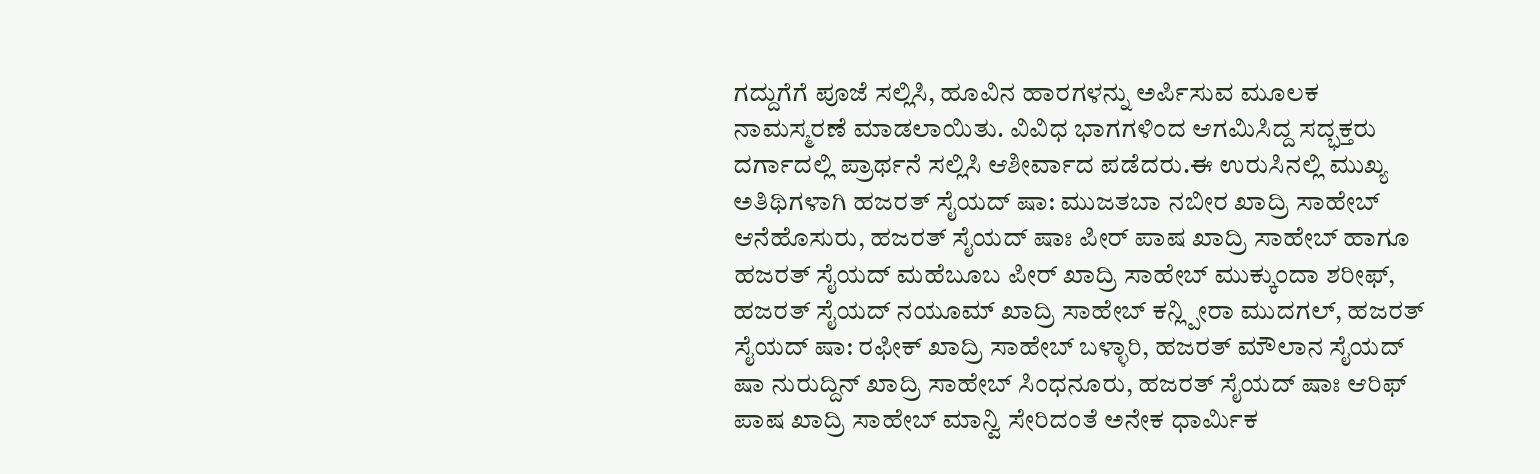ಗದ್ದುಗೆಗೆ ಪೂಜೆ ಸಲ್ಲಿಸಿ, ಹೂವಿನ ಹಾರಗಳನ್ನು ಅರ್ಪಿಸುವ ಮೂಲಕ ನಾಮಸ್ಮರಣೆ ಮಾಡಲಾಯಿತು. ವಿವಿಧ ಭಾಗಗಳಿಂದ ಆಗಮಿಸಿದ್ದ ಸದ್ಭಕ್ತರು ದರ್ಗಾದಲ್ಲಿ ಪ್ರಾರ್ಥನೆ ಸಲ್ಲಿಸಿ ಆಶೀರ್ವಾದ ಪಡೆದರು.ಈ ಉರುಸಿನಲ್ಲಿ ಮುಖ್ಯ ಅತಿಥಿಗಳಾಗಿ ಹಜರತ್ ಸೈಯದ್ ಷಾ: ಮುಜತಬಾ ನಬೀರ ಖಾದ್ರಿ ಸಾಹೇಬ್ ಆನೆಹೊಸುರು, ಹಜರತ್ ಸೈಯದ್ ಷಾಃ ಪೀರ್ ಪಾಷ ಖಾದ್ರಿ ಸಾಹೇಬ್ ಹಾಗೂ ಹಜರತ್ ಸೈಯದ್ ಮಹೆಬೂಬ ಪೀರ್ ಖಾದ್ರಿ ಸಾಹೇಬ್ ಮುಕ್ಕುಂದಾ ಶರೀಫ್, ಹಜರತ್ ಸೈಯದ್ ನಯೂಮ್ ಖಾದ್ರಿ ಸಾಹೇಬ್ ಕನ್ಲ್ಪೀರಾ ಮುದಗಲ್, ಹಜರತ್ ಸೈಯದ್ ಷಾ: ರಫೀಕ್ ಖಾದ್ರಿ ಸಾಹೇಬ್ ಬಳ್ಳಾರಿ, ಹಜರತ್ ಮೌಲಾನ ಸೈಯದ್ ಷಾ ನುರುದ್ದಿನ್ ಖಾದ್ರಿ ಸಾಹೇಬ್ ಸಿಂಧನೂರು, ಹಜರತ್ ಸೈಯದ್ ಷಾಃ ಆರಿಫ್ ಪಾಷ ಖಾದ್ರಿ ಸಾಹೇಬ್ ಮಾನ್ವಿ ಸೇರಿದಂತೆ ಅನೇಕ ಧಾರ್ಮಿಕ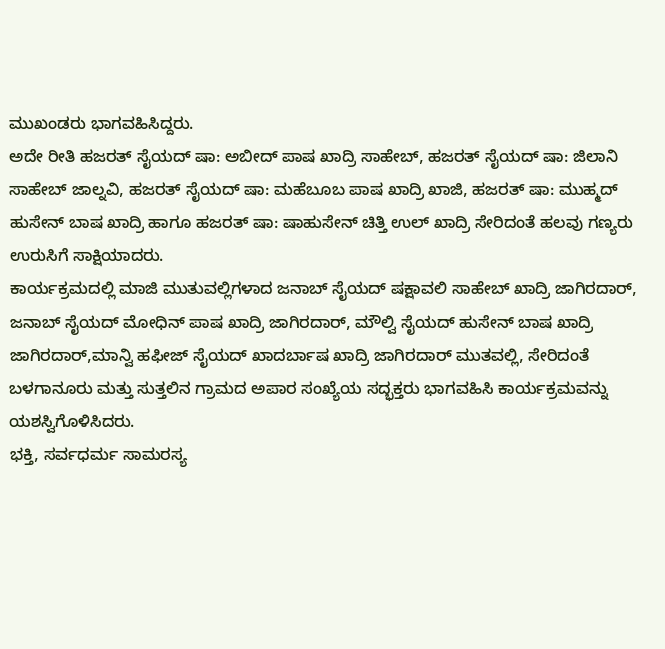ಮುಖಂಡರು ಭಾಗವಹಿಸಿದ್ದರು.
ಅದೇ ರೀತಿ ಹಜರತ್ ಸೈಯದ್ ಷಾ: ಅಬೀದ್ ಪಾಷ ಖಾದ್ರಿ ಸಾಹೇಬ್, ಹಜರತ್ ಸೈಯದ್ ಷಾ: ಜಿಲಾನಿ ಸಾಹೇಬ್ ಜಾಲ್ನವಿ, ಹಜರತ್ ಸೈಯದ್ ಷಾ: ಮಹೆಬೂಬ ಪಾಷ ಖಾದ್ರಿ ಖಾಜಿ, ಹಜರತ್ ಷಾ: ಮುಹ್ಮದ್ ಹುಸೇನ್ ಬಾಷ ಖಾದ್ರಿ ಹಾಗೂ ಹಜರತ್ ಷಾ: ಷಾಹುಸೇನ್ ಚಿತ್ತಿ ಉಲ್ ಖಾದ್ರಿ ಸೇರಿದಂತೆ ಹಲವು ಗಣ್ಯರು ಉರುಸಿಗೆ ಸಾಕ್ಷಿಯಾದರು.
ಕಾರ್ಯಕ್ರಮದಲ್ಲಿ ಮಾಜಿ ಮುತುವಲ್ಲಿಗಳಾದ ಜನಾಬ್ ಸೈಯದ್ ಷಕ್ಷಾವಲಿ ಸಾಹೇಬ್ ಖಾದ್ರಿ ಜಾಗಿರದಾರ್, ಜನಾಬ್ ಸೈಯದ್ ಮೋಧಿನ್ ಪಾಷ ಖಾದ್ರಿ ಜಾಗಿರದಾರ್, ಮೌಲ್ವಿ ಸೈಯದ್ ಹುಸೇನ್ ಬಾಷ ಖಾದ್ರಿ ಜಾಗಿರದಾರ್,ಮಾನ್ವಿ ಹಫೀಜ್ ಸೈಯದ್ ಖಾದರ್ಬಾಷ ಖಾದ್ರಿ ಜಾಗಿರದಾರ್ ಮುತವಲ್ಲಿ, ಸೇರಿದಂತೆ ಬಳಗಾನೂರು ಮತ್ತು ಸುತ್ತಲಿನ ಗ್ರಾಮದ ಅಪಾರ ಸಂಖ್ಯೆಯ ಸದ್ಭಕ್ತರು ಭಾಗವಹಿಸಿ ಕಾರ್ಯಕ್ರಮವನ್ನು ಯಶಸ್ವಿಗೊಳಿಸಿದರು.
ಭಕ್ತಿ, ಸರ್ವಧರ್ಮ ಸಾಮರಸ್ಯ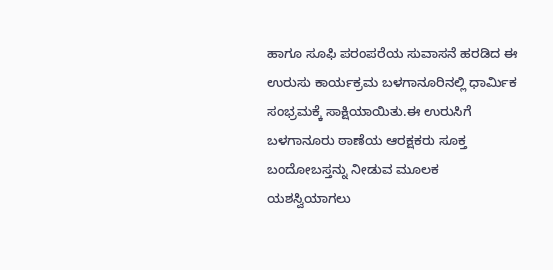ಹಾಗೂ ಸೂಫಿ ಪರಂಪರೆಯ ಸುವಾಸನೆ ಹರಡಿದ ಈ ಉರುಸು ಕಾರ್ಯಕ್ರಮ ಬಳಗಾನೂರಿನಲ್ಲಿ ಧಾರ್ಮಿಕ ಸಂಭ್ರಮಕ್ಕೆ ಸಾಕ್ಷಿಯಾಯಿತು.ಈ ಉರುಸಿಗೆ ಬಳಗಾನೂರು ಠಾಣೆಯ ಆರಕ್ಷಕರು ಸೂಕ್ತ ಬಂದೋಬಸ್ತನ್ನು ನೀಡುವ ಮೂಲಕ ಯಶಸ್ವಿಯಾಗಲು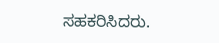ಸಹಕರಿಸಿದರು.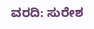ವರದಿ: ಸುರೇಶ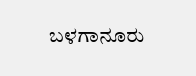ಬಳಗಾನೂರು